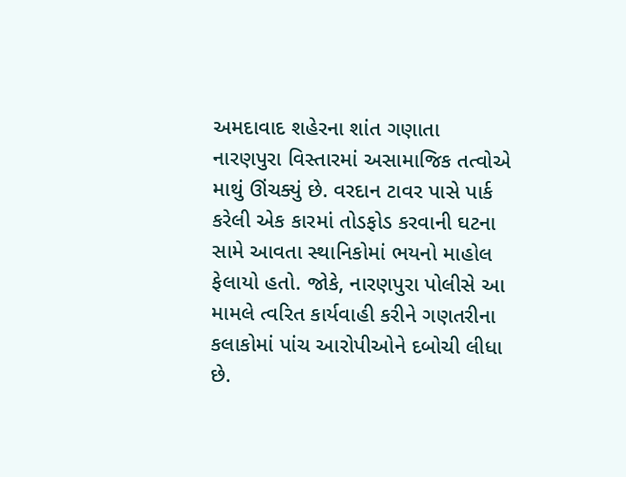અમદાવાદ શહેરના શાંત ગણાતા નારણપુરા વિસ્તારમાં અસામાજિક તત્વોએ માથું ઊંચક્યું છે. વરદાન ટાવર પાસે પાર્ક કરેલી એક કારમાં તોડફોડ કરવાની ઘટના સામે આવતા સ્થાનિકોમાં ભયનો માહોલ ફેલાયો હતો. જોકે, નારણપુરા પોલીસે આ મામલે ત્વરિત કાર્યવાહી કરીને ગણતરીના કલાકોમાં પાંચ આરોપીઓને દબોચી લીધા છે.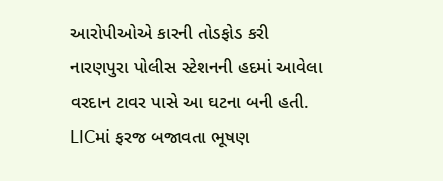આરોપીઓએ કારની તોડફોડ કરી
નારણપુરા પોલીસ સ્ટેશનની હદમાં આવેલા વરદાન ટાવર પાસે આ ઘટના બની હતી. LICમાં ફરજ બજાવતા ભૂષણ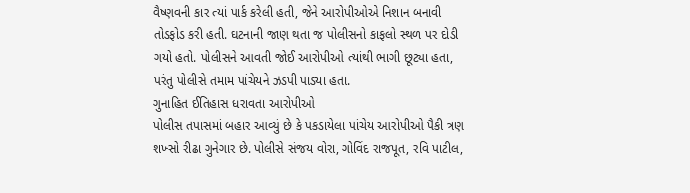વૈષ્ણવની કાર ત્યાં પાર્ક કરેલી હતી, જેને આરોપીઓએ નિશાન બનાવી તોડફોડ કરી હતી. ઘટનાની જાણ થતા જ પોલીસનો કાફલો સ્થળ પર દોડી ગયો હતો. પોલીસને આવતી જોઈ આરોપીઓ ત્યાંથી ભાગી છૂટ્યા હતા, પરંતુ પોલીસે તમામ પાંચેયને ઝડપી પાડ્યા હતા.
ગુનાહિત ઈતિહાસ ધરાવતા આરોપીઓ
પોલીસ તપાસમાં બહાર આવ્યું છે કે પકડાયેલા પાંચેય આરોપીઓ પૈકી ત્રણ શખ્સો રીઢા ગુનેગાર છે. પોલીસે સંજય વોરા, ગોવિંદ રાજપૂત, રવિ પાટીલ,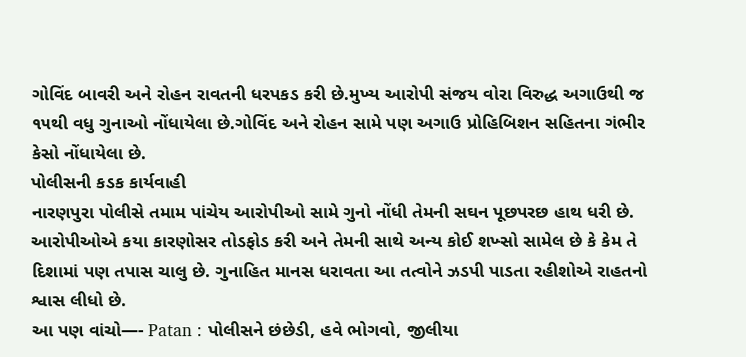ગોવિંદ બાવરી અને રોહન રાવતની ધરપકડ કરી છે.મુખ્ય આરોપી સંજય વોરા વિરુદ્ધ અગાઉથી જ ૧૫થી વધુ ગુનાઓ નોંધાયેલા છે.ગોવિંદ અને રોહન સામે પણ અગાઉ પ્રોહિબિશન સહિતના ગંભીર કેસો નોંધાયેલા છે.
પોલીસની કડક કાર્યવાહી
નારણપુરા પોલીસે તમામ પાંચેય આરોપીઓ સામે ગુનો નોંધી તેમની સઘન પૂછપરછ હાથ ધરી છે. આરોપીઓએ કયા કારણોસર તોડફોડ કરી અને તેમની સાથે અન્ય કોઈ શખ્સો સામેલ છે કે કેમ તે દિશામાં પણ તપાસ ચાલુ છે. ગુનાહિત માનસ ધરાવતા આ તત્વોને ઝડપી પાડતા રહીશોએ રાહતનો શ્વાસ લીધો છે.
આ પણ વાંચો—- Patan : પોલીસને છંછેડી, હવે ભોગવો, જીલીયા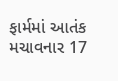ફાર્મમાં આતંક મચાવનાર 17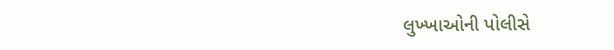લુખ્ખાઓની પોલીસે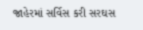જાહેરમાં સર્વિસ કરી સરઘસ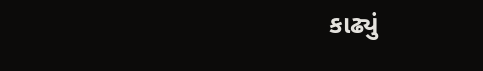કાઢ્યું